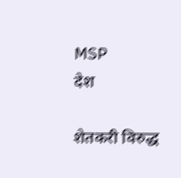MSP
देश

शेतकरी विरुद्ध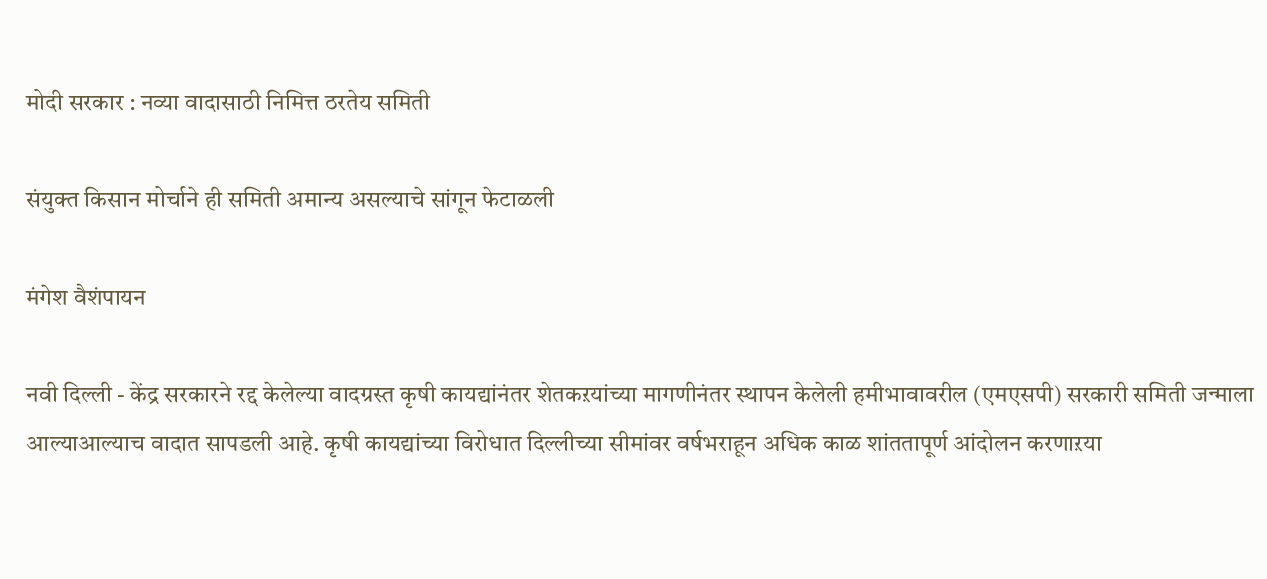मोदी सरकार : नव्या वादासाठी निमित्त ठरतेय समिती

संयुक्त किसान मोर्चाने ही समिती अमान्य असल्याचे सांगून फेटाळली

मंगेश वैशंपायन

नवी दिल्ली - केंद्र सरकारने रद्द केलेल्या वादग्रस्त कृषी कायद्यांनंतर शेतकऱयांच्या मागणीनंतर स्थापन केलेली हमीभावावरील (एमएसपी) सरकारी समिती जन्माला आल्याआल्याच वादात सापडली आहे. कृषी कायद्यांच्या विरोधात दिल्लीच्या सीमांवर वर्षभराहून अधिक काळ शांततापूर्ण आंदोलन करणाऱया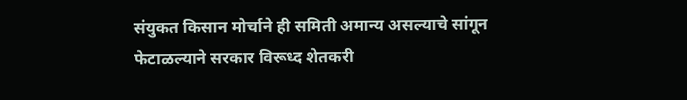संयुकत किसान मोर्चाने ही समिती अमान्य असल्याचे सांगून फेटाळल्याने सरकार विरूध्द शेतकरी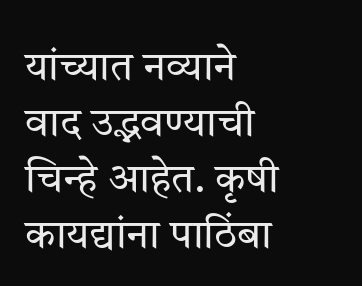यांच्यात नव्याने वाद उद्भवण्याची चिन्हे आहेत. कृषी कायद्यांना पाठिंबा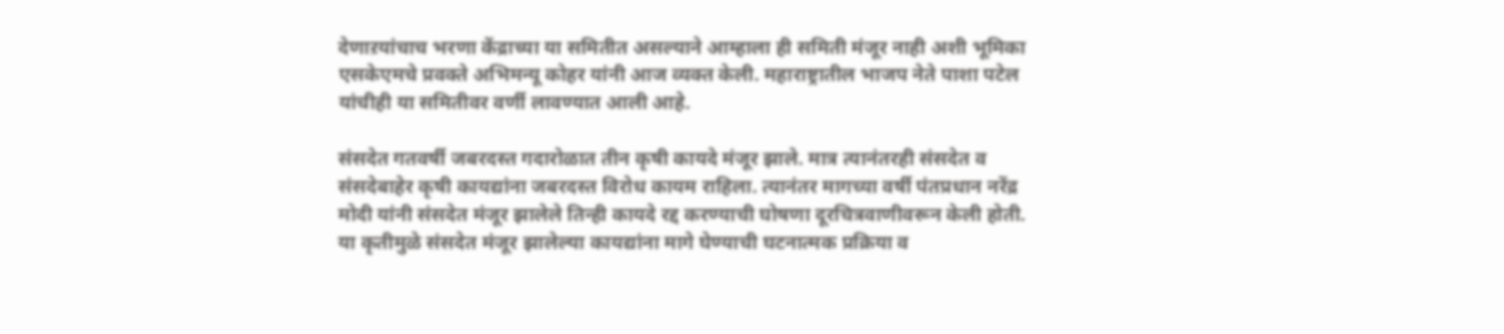देणाऱयांचाच भरणा केंद्राच्या या समितीत असल्याने आम्हाला ही समिती मंजूर नाही अशी भूमिका एसकेएमचे प्रवक्ते अभिमन्यू कोहर यांनी आज व्यक्त केली. महाराष्ट्रातील भाजप नेते पाशा पटेल यांचीही या समितीवर वर्णी लावण्यात आली आहे.

संसदेत गतवर्षी जबरदस्त गदारोळात तीन कृषी कायदे मंजूर झाले. मात्र त्यानंतरही संसदेत व संसदेबाहेर कृषी कायद्यांना जबरदस्त विरोध कायम राहिला. त्यानंतर मागच्या वर्षी पंतप्रधान नरेंद्र मोदी यांनी संसदेत मंजूर झालेले तिन्ही कायदे रद्द करण्याची घोषणा दूरचित्रवाणीवरून केली होती. या कृतीमुळे संसदेत मंजूर झालेल्या कायद्यांना मागे घेण्याची घटनात्मक प्रक्रिया व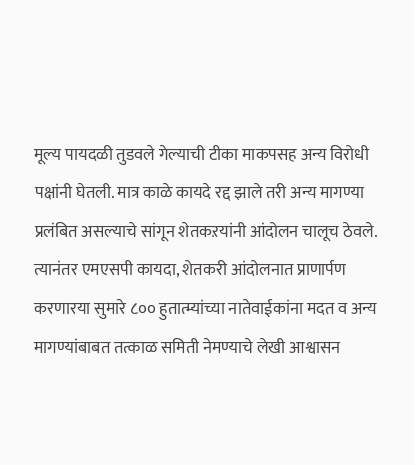मूल्य पायदळी तुडवले गेल्याची टीका माकपसह अन्य विरोधी पक्षांनी घेतली. मात्र काळे कायदे रद्द झाले तरी अन्य मागण्या प्रलंबित असल्याचे सांगून शेतकऱयांनी आंदोलन चालूच ठेवले. त्यानंतर एमएसपी कायदा, शेतकरी आंदोलनात प्राणार्पण करणारया सुमारे ८०० हुतात्म्यांच्या नातेवाईकांना मदत व अन्य मागण्यांबाबत तत्काळ समिती नेमण्याचे लेखी आश्वासन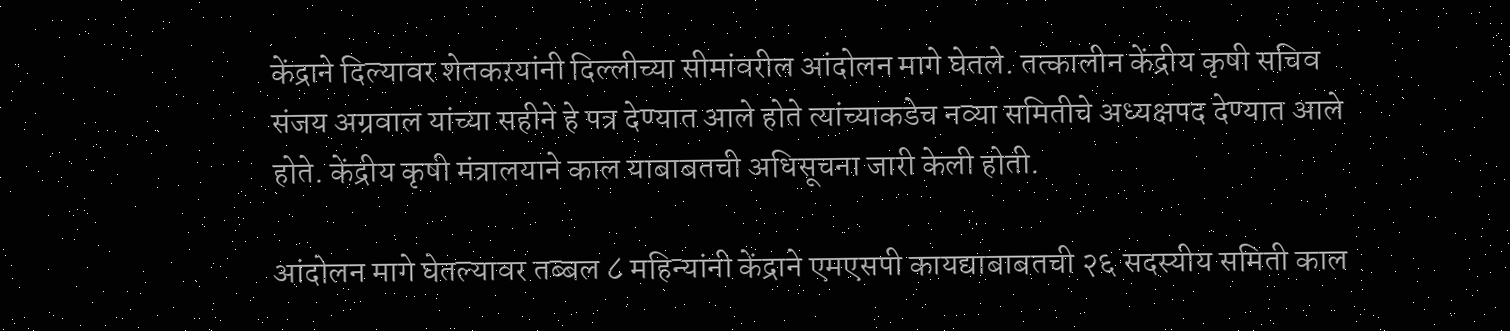केंद्राने दिल्यावर शेतकऱयांनी दिल्लीच्या सीमांवरील आंदोलन मागे घेतले. तत्कालीन केंद्रीय कृषी सचिव संजय अग्रवाल यांच्या सहीने हे पत्र देण्यात आले होते त्यांच्याकडेच नव्या समितीचे अध्यक्षपद देण्यात आले होते. केंद्रीय कृषी मंत्रालयाने काल याबाबतची अधिसूचना जारी केली होती.

आंदोलन मागे घेतल्यावर तब्बल ८ महिन्यांनी केंद्राने एमएसपी कायद्याबाबतची २६ सदस्यीय समिती काल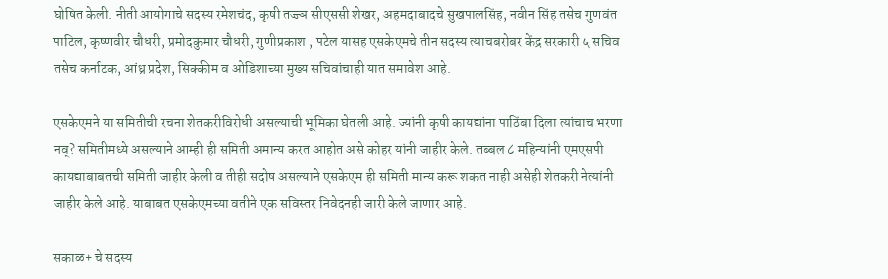घोषित केली. नीती आयोगाचे सदस्य रमेशचंद, कृषी तज्ज्ञ सीएससी शेखर, अहमदाबादचे सुखपालसिंह, नवीन सिंह तसेच गुणवंत पाटिल, कृष्णवीर चौधरी, प्रमोदकुमार चौधरी, गुणीप्रकाश , पटेल यासह एसकेएमचे तीन सदस्य त्याचबरोबर केंद्र सरकारी ५ सचिव तसेच कर्नाटक, आंध्र प्रदेश, सिक्कीम व ओडिशाच्या मुख्य सचिवांचाही यात समावेश आहे.

एसकेएमने या समितीची रचना शेतकरीविरोधी असल्याची भूमिका घेतली आहे. ज्यांनी कृषी कायद्यांना पाठिंबा दिला त्यांचाच भरणा नव्? समितीमध्ये असल्याने आम्ही ही समिती अमान्य करत आहोत असे कोहर यांनी जाहीर केले. तब्बल ८ महिन्यांनी एमएसपी कायद्याबाबतची समिती जाहीर केली व तीही सदोष असल्याने एसकेएम ही समिती मान्य करू शकत नाही असेही शेतकरी नेत्यांनी जाहीर केले आहे. याबाबत एसकेएमच्या वतीने एक सविस्तर निवेदनही जारी केले जाणार आहे.

सकाळ+ चे सदस्य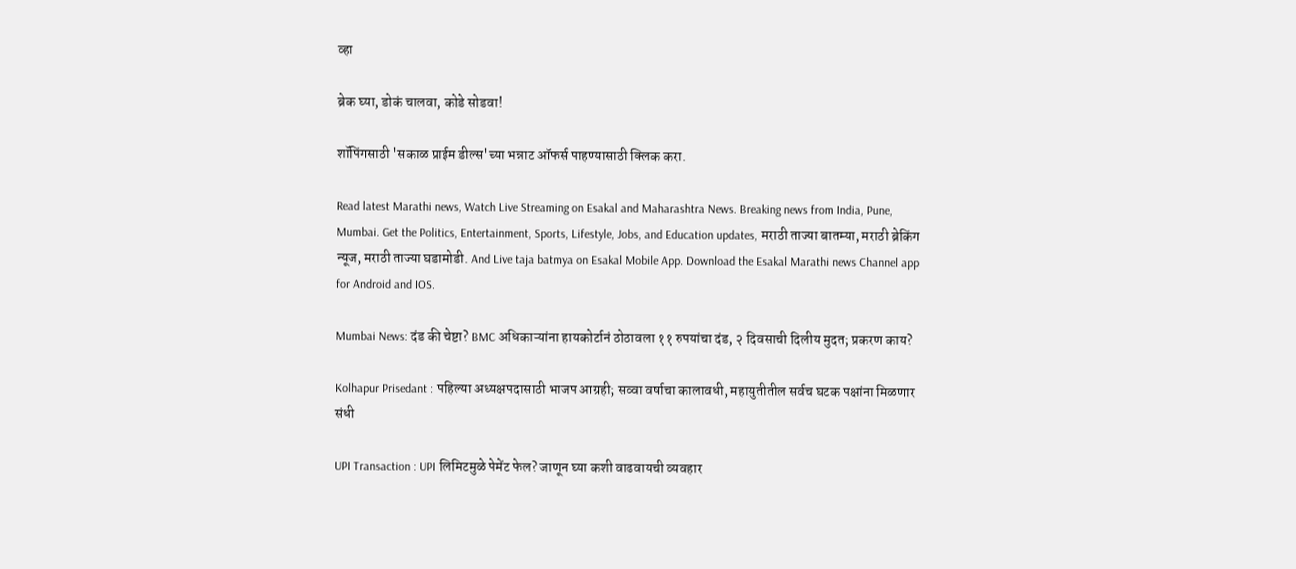व्हा

ब्रेक घ्या, डोकं चालवा, कोडे सोडवा!

शॉपिंगसाठी 'सकाळ प्राईम डील्स'च्या भन्नाट ऑफर्स पाहण्यासाठी क्लिक करा.

Read latest Marathi news, Watch Live Streaming on Esakal and Maharashtra News. Breaking news from India, Pune, Mumbai. Get the Politics, Entertainment, Sports, Lifestyle, Jobs, and Education updates, मराठी ताज्या बातम्या, मराठी ब्रेकिंग न्यूज, मराठी ताज्या घडामोडी. And Live taja batmya on Esakal Mobile App. Download the Esakal Marathi news Channel app for Android and IOS.

Mumbai News: दंड की चेष्टा? BMC अधिकाऱ्यांना हायकोर्टानं ठोठावला ११ रुपयांचा दंड, २ दिवसाची दिलीय मुदत; प्रकरण काय?

Kolhapur Prisedant : पहिल्या अध्यक्षपदासाठी भाजप आग्रही; सव्वा वर्षाचा कालावधी, महायुतीतील सर्वच घटक पक्षांना मिळणार संधी

UPI Transaction : UPI लिमिटमुळे पेमेंट फेल? जाणून घ्या कशी वाढवायची व्यवहार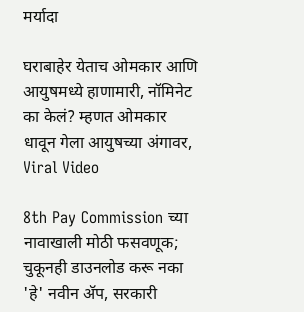मर्यादा

घराबाहेर येताच ओमकार आणि आयुषमध्ये हाणामारी, नॉमिनेट का केलं? म्हणत ओमकार धावून गेला आयुषच्या अंगावर, Viral Video

8th Pay Commission च्या नावाखाली मोठी फसवणूक; चुकूनही डाउनलोड करू नका 'हे' नवीन अ‍ॅप, सरकारी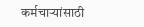कर्मचाऱ्यांसाठी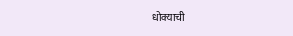धोक्याची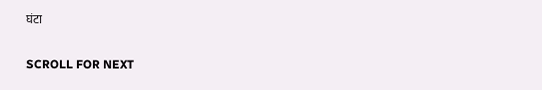घंटा

SCROLL FOR NEXT